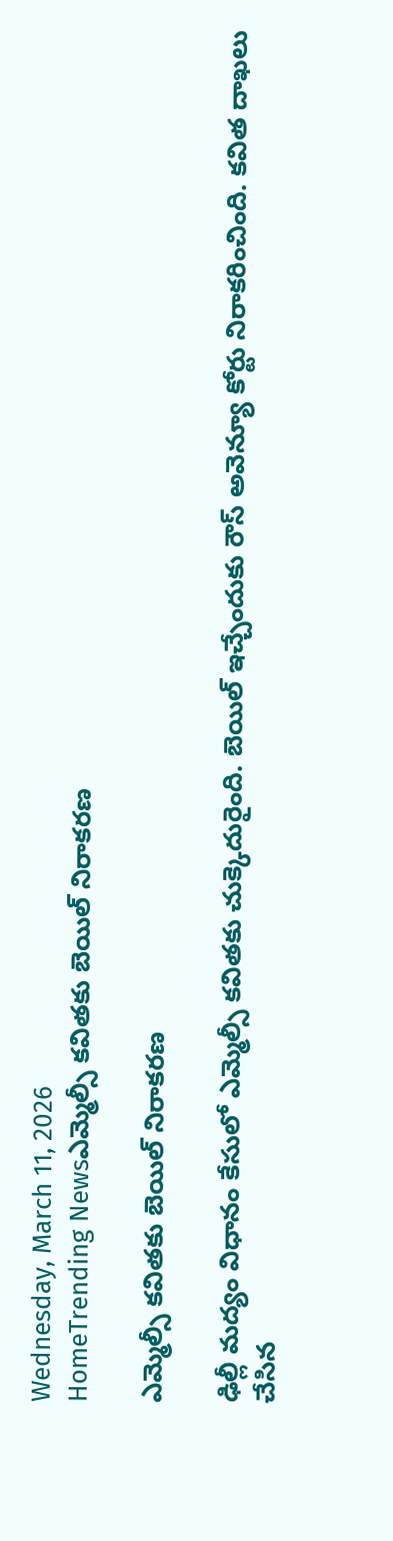Wednesday, March 11, 2026
HomeTrending Newsఎమ్మెల్సీ కవితకు బెయిల్ నిరాకరణ

ఎమ్మెల్సీ కవితకు బెయిల్ నిరాకరణ

ఢిల్లీ మద్యం విధానం కేసులో ఎమ్మెల్సీ కవితకు చుక్కెదురైంది. బెయిల్‌ ఇచ్చేందుకు రౌస్‌ అవెన్యూ కోర్టు నిరాకరించింది. కవిత దాఖలు చేసిన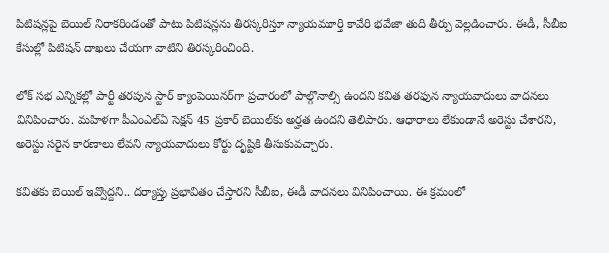పిటిషన్లపై బెయిల్‌ నిరాకరిండంతో పాటు పిటిషన్లను తిరస్కరిస్తూ న్యాయమూర్తి కావేరి భవేజా తుది తీర్పు వెల్లడించారు. ఈడీ, సీబీఐ కేసుల్లో పిటిషన్‌ దాఖలు చేయగా వాటిని తిరస్కరించింది.

లోక్ సభ ఎన్నికల్లో పార్టీ తరపున స్టార్‌ క్యాంపెయినర్‌గా ప్రచారంలో పాల్గొనాల్సి ఉందని కవిత తరఫున న్యాయవాదులు వాదనలు వినిపించారు. మహిళగా పీఎంఎల్‌ఏ సెక్షన్‌ 45 ప్రకార్‌ బెయిల్‌కు అర్హత ఉందని తెలిపారు. ఆధారాలు లేకుండానే అరెస్టు చేశారని, అరెస్టు సరైన కారణాలు లేవని న్యాయవాదులు కోర్టు దృష్టికి తీసుకువచ్చారు.

కవితకు బెయిల్‌ ఇవ్వొద్దని.. దర్యాప్తు ప్రభావితం చేస్తారని సీబీఐ, ఈడీ వాదనలు వినిపించాయి. ఈ క్రమంలో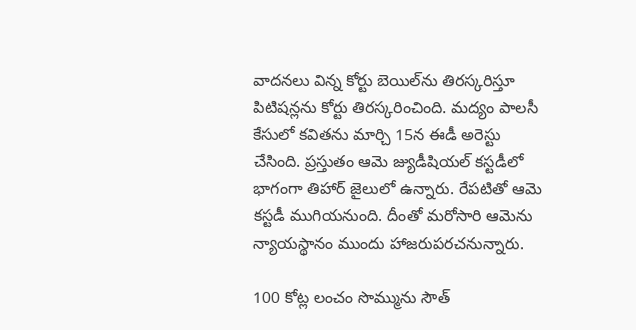వాదనలు విన్న కోర్టు బెయిల్‌ను తిరస్కరిస్తూ పిటిషన్లను కోర్టు తిరస్కరించింది. మద్యం పాలసీ కేసులో కవితను మార్చి 15న ఈడీ అరెస్టు చేసింది. ప్రస్తుతం ఆమె జ్యుడీషియల్ కస్టడీలో భాగంగా తిహార్‌ జైలులో ఉన్నారు. రేపటితో ఆమె కస్టడీ ముగియనుంది. దీంతో మరోసారి ఆమెను న్యాయస్థానం ముందు హాజరుపరచనున్నారు.

100 కోట్ల లంచం సొమ్మును సౌత్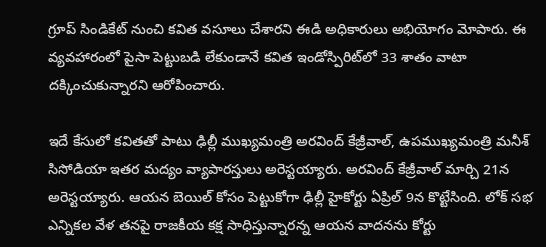గ్రూప్ సిండికేట్ నుంచి కవిత వసూలు చేశారని ఈడి అధికారులు అభియోగం మోపారు. ఈ వ్యవహారంలో పైసా పెట్టుబడి లేకుండానే కవిత ఇండోస్పిరిట్‌లో 33 శాతం వాటా దక్కించుకున్నారని ఆరోపించారు.

ఇదే కేసులో కవితతో పాటు ఢిల్లీ ముఖ్యమంత్రి అరవింద్ కేజ్రీవాల్, ఉపముఖ్యమంత్రి మనీశ్ సిసోడియా ఇతర మద్యం వ్యాపారస్తులు అరెస్టయ్యారు. అరవింద్ కేజ్రీవాల్ మార్చి 21న అరెస్టయ్యారు. ఆయన బెయిల్ కోసం పెట్టుకోగా ఢిల్లీ హైకోర్టు ఏప్రిల్ 9న కొట్టేసింది. లోక్ సభ ఎన్నికల వేళ తనపై రాజకీయ కక్ష సాధిస్తున్నారన్న ఆయన వాదనను కోర్టు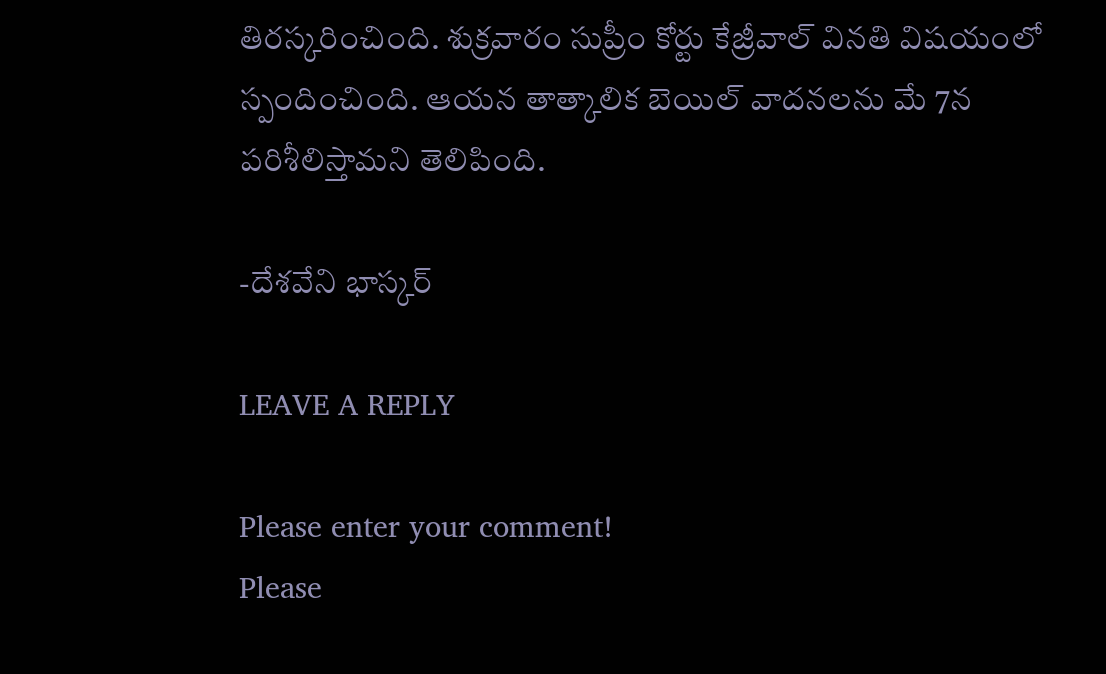తిరస్కరించింది. శుక్రవారం సుప్రీం కోర్టు కేజ్రీవాల్ వినతి విషయంలో స్పందించింది. ఆయన తాత్కాలిక బెయిల్ వాదనలను మే 7న పరిశీలిస్తామని తెలిపింది.

-దేశవేని భాస్కర్

LEAVE A REPLY

Please enter your comment!
Please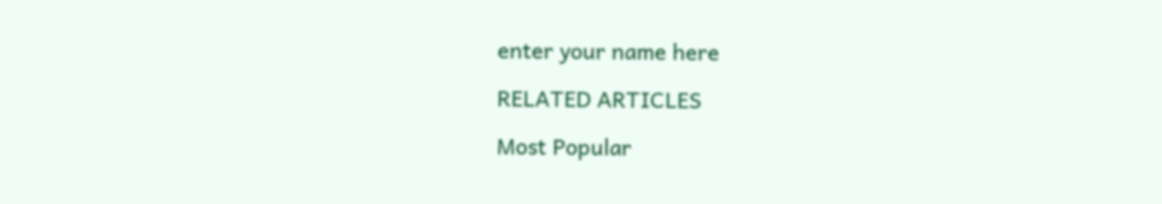enter your name here

RELATED ARTICLES

Most Popular